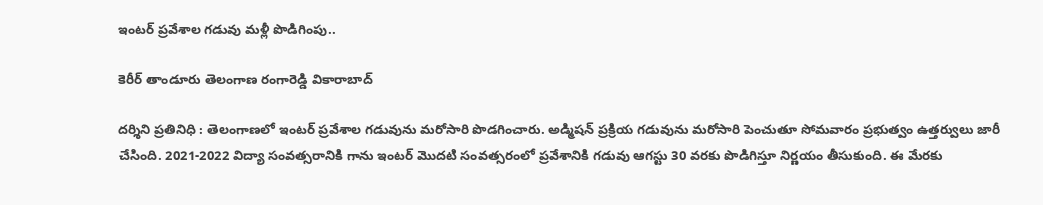ఇంటర్ ప్రవేశాల గడువు మళ్లీ పొడిగింపు..

కెరీర్ తాండూరు తెలంగాణ రంగారెడ్డి వికారాబాద్

ద‌ర్శిని ప్ర‌తినిధి : తెలంగాణలో ఇంట‌ర్ ప్ర‌వేశాల గ‌డువును మ‌రోసారి పొడ‌గించారు. అడ్మిషన్‌ ప్రక్రియ గడువును మరోసారి పెంచుతూ సోమవారం ప్ర‌భుత్వం ఉత్తర్వులు జారీ చేసింది. 2021-2022 విద్యా సంవత్సరానికి గాను ఇంటర్‌ మొదటి సంవత్సరంలో ప్రవేశానికి గడువు ఆగస్టు 30 వరకు పొడిగిస్తూ నిర్ణయం తీసుకుంది. ఈ మేరకు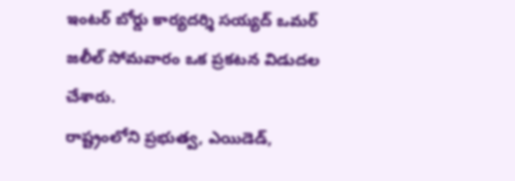ఇంటర్‌ బోర్డు కార్యదర్శి సయ్యద్‌ ఒమర్‌ జలీల్‌ సోమవారం ఒక ప్రకటన విడుదల చేశారు.
రాష్ట్రంలోని ప్రభుత్వ, ఎయిడెడ్‌,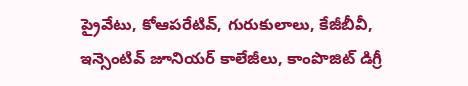ప్రైవేటు, కోఆపరేటివ్‌, గురుకులాలు, కేజీబీవీ, ఇన్సెంటివ్‌ జూనియర్‌ కాలేజీలు, కాంపొజిట్‌ డిగ్రీ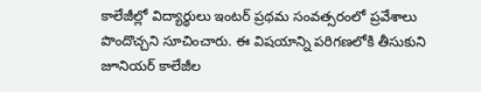కాలేజీల్లో విద్యార్థులు ఇంటర్‌ ప్రథమ సంవత్సరంలో ప్రవేశాలు పొందొచ్చని సూచించారు. ఈ విషయాన్ని పరిగణలోకి తీసుకుని జూనియర్‌ కాలేజీల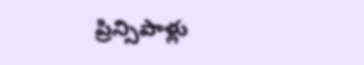ప్రిన్సిపాళ్లు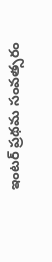ఇంటర్‌ ప్రథమ సంవత్సరం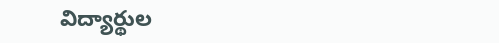విద్యార్థుల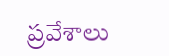ప్రవేశాలు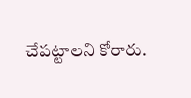చేపట్టాలని కోరారు.